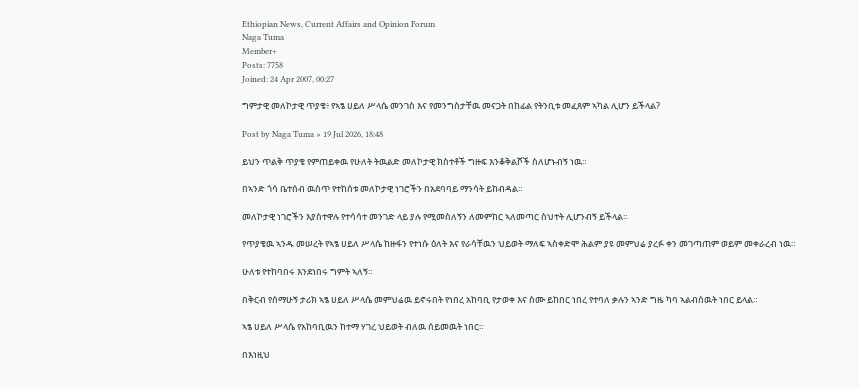Ethiopian News, Current Affairs and Opinion Forum
Naga Tuma
Member+
Posts: 7758
Joined: 24 Apr 2007, 00:27

ግምታዊ መለኮታዊ ጥያቄ፥ የኣፄ ሀይለ ሥላሴ መንገስ እና የመንግስታቸዉ መናጋት በከፊል የትንቢቱ መፈጸም ኣካል ሊሆን ይችላል?

Post by Naga Tuma » 19 Jul 2026, 18:48

ይህን ጥልቅ ጥያቄ የምጠይቀዉ የሁለት ትዉልድ መለኮታዊ ክስተቶች ግዙፍ እንቆቅልሾች ስለሆኑብኝ ነዉ።

በኣንድ ጎሳ ቤተሰብ ዉስጥ የተከሰቱ መለኮታዊ ነገሮችን በአደባባይ ማንሳት ይከብዳል።

መለኮታዊ ነገሮችን እያስተዋሉ የተሳሳተ መንገድ ላይ ያሉ የሚመስለኝን ለመምከር ኣለመጣር ስህተት ሊሆንብኝ ይችላል።

የጥያቄዉ ኣንዱ መሠረት የኣፄ ሀይለ ሥላሴ ከዙፋን የተነሱ ዕለት እና የራሳቸዉን ህይወት ማለፍ ኣስቀድሞ ሕልም ያዩ መምህሬ ያረፉ ቀን መገጣጠም ወይም መቀራረብ ነዉ።

ሁለቱ የተከባበሩ እንደነበሩ ግምት ኣለኝ።

በቅርብ የሰማሁኝ ታሪክ ኣፄ ሀይለ ሥላሴ መምህሬዉ ይኖሩበት የነበረ አከባቢ የታወቀ እና ስሙ ይከበር ነበረ የተባለ ቃሉን ኣንድ ግዜ ካባ ኣልብሰዉት ነበር ይላል።

ኣፄ ሀይለ ሥላሴ የአከባቢዉን ከተማ ሃገረ ህይወት ብለዉ ሰይመዉት ነበር።

በእነዚህ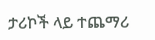ታሪኮች ላይ ተጨማሪ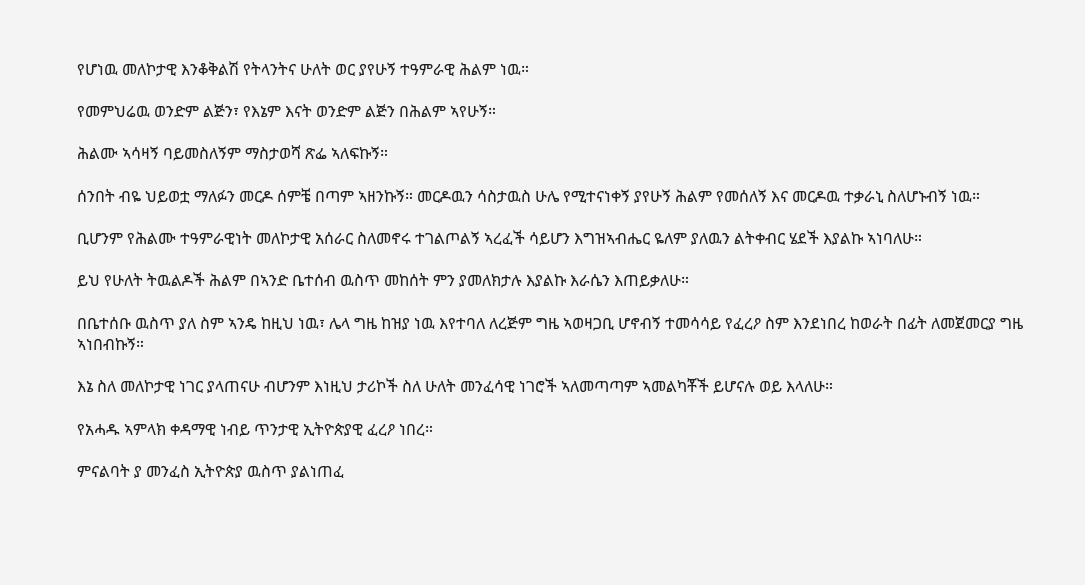የሆነዉ መለኮታዊ እንቆቅልሽ የትላንትና ሁለት ወር ያየሁኝ ተዓምራዊ ሕልም ነዉ።

የመምህሬዉ ወንድም ልጅን፣ የእኔም እናት ወንድም ልጅን በሕልም ኣየሁኝ።

ሕልሙ ኣሳዛኝ ባይመስለኝም ማስታወሻ ጽፌ ኣለፍኩኝ።

ሰንበት ብዬ ህይወቷ ማለፉን መርዶ ሰምቼ በጣም ኣዘንኩኝ። መርዶዉን ሳስታዉስ ሁሌ የሚተናነቀኝ ያየሁኝ ሕልም የመሰለኝ እና መርዶዉ ተቃራኒ ስለሆኑብኝ ነዉ።

ቢሆንም የሕልሙ ተዓምራዊነት መለኮታዊ አሰራር ስለመኖሩ ተገልጦልኝ ኣረፈች ሳይሆን እግዝኣብሔር ዬለም ያለዉን ልትቀብር ሄደች እያልኩ ኣነባለሁ።

ይህ የሁለት ትዉልዶች ሕልም በኣንድ ቤተሰብ ዉስጥ መከሰት ምን ያመለክታሉ እያልኩ እራሴን እጠይቃለሁ።

በቤተሰቡ ዉስጥ ያለ ስም ኣንዴ ከዚህ ነዉ፣ ሌላ ግዜ ከዝያ ነዉ እየተባለ ለረጅም ግዜ ኣወዛጋቢ ሆኖብኝ ተመሳሳይ የፈረዖ ስም እንደነበረ ከወራት በፊት ለመጀመርያ ግዜ ኣነበብኩኝ።

እኔ ስለ መለኮታዊ ነገር ያላጠናሁ ብሆንም እነዚህ ታሪኮች ስለ ሁለት መንፈሳዊ ነገሮች ኣለመጣጣም ኣመልካቾች ይሆናሉ ወይ እላለሁ።

የአሓዱ ኣምላክ ቀዳማዊ ነብይ ጥንታዊ ኢትዮጵያዊ ፈረዖ ነበረ።

ምናልባት ያ መንፈስ ኢትዮጵያ ዉስጥ ያልነጠፈ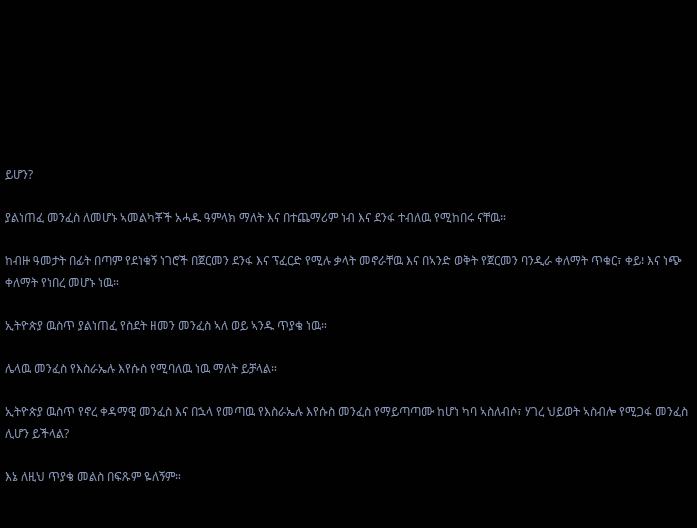ይሆን?

ያልነጠፈ መንፈስ ለመሆኑ ኣመልካቾች አሓዱ ዓምላክ ማለት እና በተጨማሪም ነብ እና ደንፋ ተብለዉ የሚከበሩ ናቸዉ።

ከብዙ ዓመታት በፊት በጣም የደነቁኝ ነገሮች በጀርመን ደንፋ እና ፕፈርድ የሚሉ ቃላት መኖራቸዉ እና በኣንድ ወቅት የጀርመን ባንዲራ ቀለማት ጥቁር፣ ቀይ፧ እና ነጭ ቀለማት የነበረ መሆኑ ነዉ።

ኢትዮጵያ ዉስጥ ያልነጠፈ የስደት ዘመን መንፈስ ኣለ ወይ ኣንዱ ጥያቄ ነዉ።

ሌላዉ መንፈስ የእስራኤሉ እየሱስ የሚባለዉ ነዉ ማለት ይቻላል።

ኢትዮጵያ ዉስጥ የኖረ ቀዳማዊ መንፈስ እና በኋላ የመጣዉ የእስራኤሉ እየሱስ መንፈስ የማይጣጣሙ ከሆነ ካባ ኣስለብሶ፣ ሃገረ ህይወት ኣስብሎ የሚጋፋ መንፈስ ሊሆን ይችላል?

እኔ ለዚህ ጥያቄ መልስ በፍጹም ዬለኝም።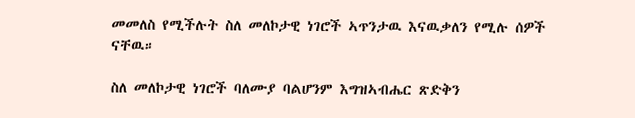መመለስ የሚችሉት ስለ መለኮታዊ ነገሮች ኣጥንታዉ እናዉቃለን የሚሉ ሰዎች ናቸዉ።

ስለ መለኮታዊ ነገሮች ባለሙያ ባልሆንም እግዝኣብሔር ጽድቅን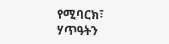የሚባርክ፣ ሃጥዓትን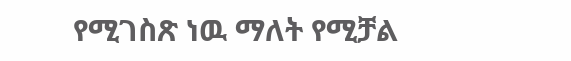የሚገስጽ ነዉ ማለት የሚቻል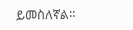ይመስለኛል።